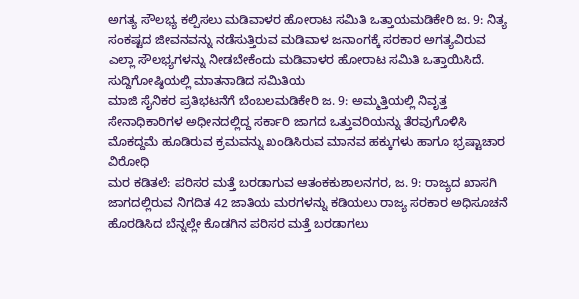ಅಗತ್ಯ ಸೌಲಭ್ಯ ಕಲ್ಪಿಸಲು ಮಡಿವಾಳರ ಹೋರಾಟ ಸಮಿತಿ ಒತ್ತಾಯಮಡಿಕೇರಿ ಜ. 9: ನಿತ್ಯ ಸಂಕಷ್ಟದ ಜೀವನವನ್ನು ನಡೆಸುತ್ತಿರುವ ಮಡಿವಾಳ ಜನಾಂಗಕ್ಕೆ ಸರಕಾರ ಅಗತ್ಯವಿರುವ ಎಲ್ಲಾ ಸೌಲಭ್ಯಗಳನ್ನು ನೀಡಬೇಕೆಂದು ಮಡಿವಾಳರ ಹೋರಾಟ ಸಮಿತಿ ಒತ್ತಾಯಿಸಿದೆ. ಸುದ್ದಿಗೋಷ್ಠಿಯಲ್ಲಿ ಮಾತನಾಡಿದ ಸಮಿತಿಯ
ಮಾಜಿ ಸೈನಿಕರ ಪ್ರತಿಭಟನೆಗೆ ಬೆಂಬಲಮಡಿಕೇರಿ ಜ. 9: ಅಮ್ಮತ್ತಿಯಲ್ಲಿ ನಿವೃತ್ತ ಸೇನಾಧಿಕಾರಿಗಳ ಅಧೀನದಲ್ಲಿದ್ದ ಸರ್ಕಾರಿ ಜಾಗದ ಒತ್ತುವರಿಯನ್ನು ತೆರವುಗೊಳಿಸಿ ಮೊಕದ್ದಮೆ ಹೂಡಿರುವ ಕ್ರಮವನ್ನು ಖಂಡಿಸಿರುವ ಮಾನವ ಹಕ್ಕುಗಳು ಹಾಗೂ ಭ್ರಷ್ಟಾಚಾರ ವಿರೋಧಿ
ಮರ ಕಡಿತಲೆ: ಪರಿಸರ ಮತ್ತೆ ಬರಡಾಗುವ ಆತಂಕಕುಶಾಲನಗರ, ಜ. 9: ರಾಜ್ಯದ ಖಾಸಗಿ ಜಾಗದಲ್ಲಿರುವ ನಿಗದಿತ 42 ಜಾತಿಯ ಮರಗಳನ್ನು ಕಡಿಯಲು ರಾಜ್ಯ ಸರಕಾರ ಅಧಿಸೂಚನೆ ಹೊರಡಿಸಿದ ಬೆನ್ನಲ್ಲೇ ಕೊಡಗಿನ ಪರಿಸರ ಮತ್ತೆ ಬರಡಾಗಲು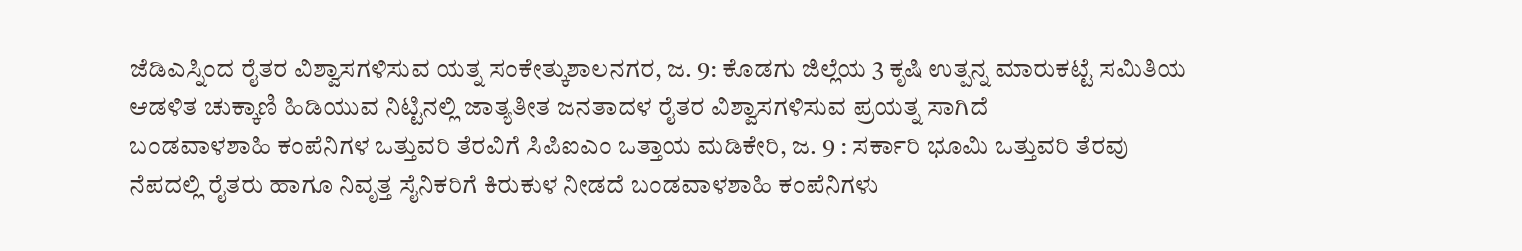ಜೆಡಿಎಸ್ನಿಂದ ರೈತರ ವಿಶ್ವಾಸಗಳಿಸುವ ಯತ್ನ ಸಂಕೇತ್ಕುಶಾಲನಗರ, ಜ. 9: ಕೊಡಗು ಜಿಲ್ಲೆಯ 3 ಕೃಷಿ ಉತ್ಪನ್ನ ಮಾರುಕಟ್ಟೆ ಸಮಿತಿಯ ಆಡಳಿತ ಚುಕ್ಕಾಣಿ ಹಿಡಿಯುವ ನಿಟ್ಟಿನಲ್ಲಿ ಜಾತ್ಯತೀತ ಜನತಾದಳ ರೈತರ ವಿಶ್ವಾಸಗಳಿಸುವ ಪ್ರಯತ್ನ ಸಾಗಿದೆ
ಬಂಡವಾಳಶಾಹಿ ಕಂಪೆನಿಗಳ ಒತ್ತುವರಿ ತೆರವಿಗೆ ಸಿಪಿಐಎಂ ಒತ್ತಾಯ ಮಡಿಕೇರಿ, ಜ. 9 : ಸರ್ಕಾರಿ ಭೂಮಿ ಒತ್ತುವರಿ ತೆರವು ನೆಪದಲ್ಲಿ ರೈತರು ಹಾಗೂ ನಿವೃತ್ತ ಸೈನಿಕರಿಗೆ ಕಿರುಕುಳ ನೀಡದೆ ಬಂಡವಾಳಶಾಹಿ ಕಂಪೆನಿಗಳು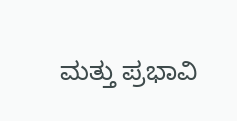ಮತ್ತು ಪ್ರಭಾವಿ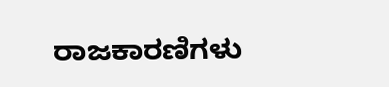ರಾಜಕಾರಣಿಗಳು